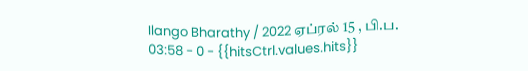Ilango Bharathy / 2022 ஏப்ரல் 15 , பி.ப. 03:58 - 0 - {{hitsCtrl.values.hits}}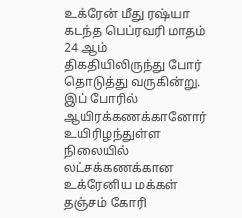உக்ரேன் மீது ரஷ்யா கடந்த பெப்ரவரி மாதம் 24 ஆம் திகதியிலிருந்து போர் தொடுத்து வருகின்று.
இப் போரில் ஆயிரக்கணக்கானோர் உயிரிழந்துள்ள நிலையில் லட்சக்கணக்கான உக்ரேனிய மக்கள் தஞ்சம் கோரி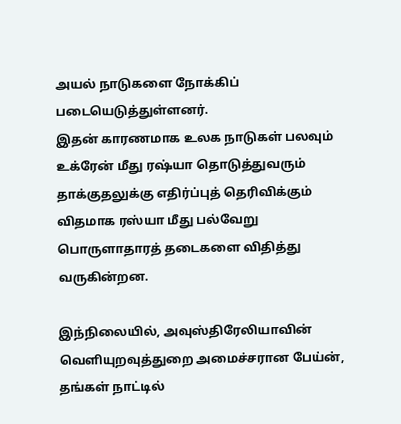அயல் நாடுகளை நோக்கிப் படையெடுத்துள்ளனர்.
இதன் காரணமாக உலக நாடுகள் பலவும் உக்ரேன் மீது ரஷ்யா தொடுத்துவரும் தாக்குதலுக்கு எதிர்ப்புத் தெரிவிக்கும் விதமாக ரஸ்யா மீது பல்வேறு பொருளாதாரத் தடைகளை விதித்து வருகின்றன.

இந்நிலையில், அவுஸ்திரேலியாவின் வெளியுறவுத்துறை அமைச்சரான பேய்ன், தங்கள் நாட்டில்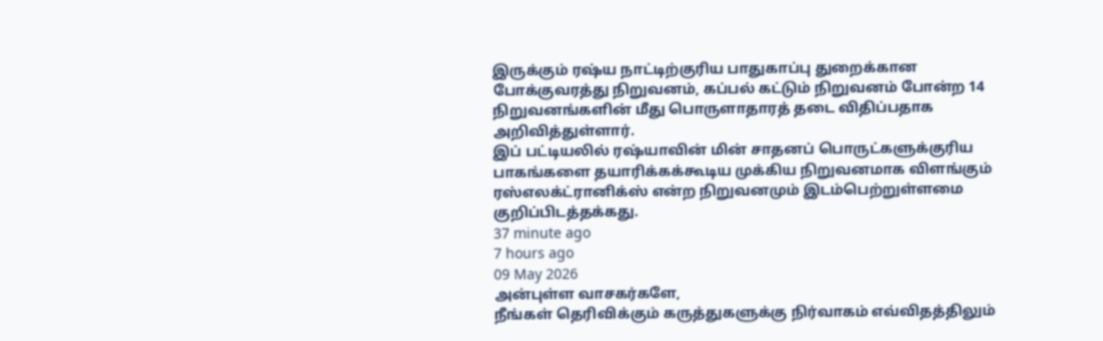இருக்கும் ரஷ்ய நாட்டிற்குரிய பாதுகாப்பு துறைக்கான போக்குவரத்து நிறுவனம், கப்பல் கட்டும் நிறுவனம் போன்ற 14 நிறுவனங்களின் மீது பொருளாதாரத் தடை விதிப்பதாக அறிவித்துள்ளார்.
இப் பட்டியலில் ரஷ்யாவின் மின் சாதனப் பொருட்களுக்குரிய பாகங்களை தயாரிக்கக்கூடிய முக்கிய நிறுவனமாக விளங்கும் ரஸ்எலக்ட்ரானிக்ஸ் என்ற நிறுவனமும் இடம்பெற்றுள்ளமை குறிப்பிடத்தக்கது.
37 minute ago
7 hours ago
09 May 2026
அன்புள்ள வாசகர்களே,
நீங்கள் தெரிவிக்கும் கருத்துகளுக்கு நிர்வாகம் எவ்விதத்திலும்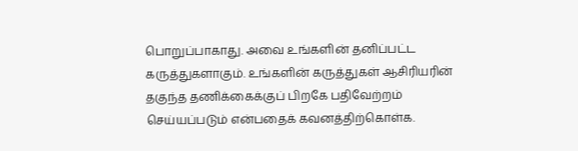பொறுப்பாகாது. அவை உங்களின் தனிப்பட்ட கருத்துகளாகும். உங்களின் கருத்துகள் ஆசிரியரின் தகுந்த தணிக்கைக்குப் பிறகே பதிவேற்றம் செய்யப்படும் என்பதைக் கவனத்திற்கொள்க.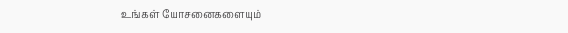உங்கள் யோசனைகளையும்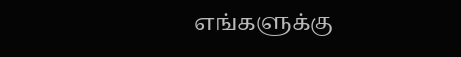எங்களுக்கு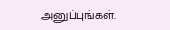அனுப்புங்கள்.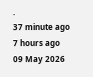.
37 minute ago
7 hours ago
09 May 2026